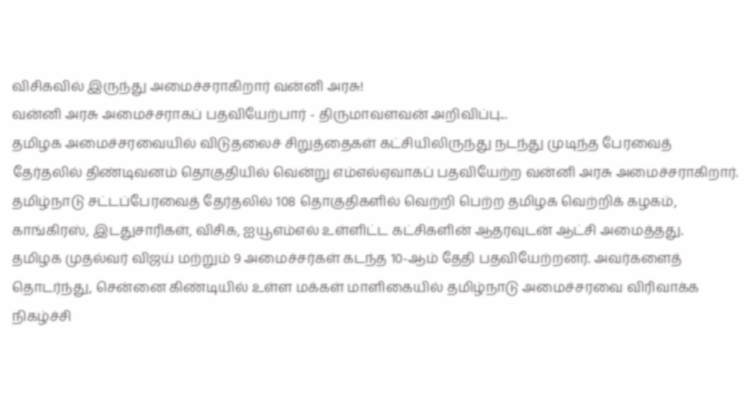விசிகவில் இருந்து அமைச்சராகிறார் வன்னி அரசு!
வன்னி அரசு அமைச்சராகப் பதவியேற்பார் - திருமாவளவன் அறிவிப்பு...
தமிழக அமைச்சரவையில் விடுதலைச் சிறுத்தைகள் கட்சியிலிருந்து நடந்து முடிந்த பேரவைத் தேர்தலில் திண்டிவனம் தொகுதியில் வென்று எம்எல்ஏவாகப் பதவியேற்ற வன்னி அரசு அமைச்சராகிறார்.
தமிழ்நாடு சட்டப்பேரவைத் தேர்தலில் 108 தொகுதிகளில் வெற்றி பெற்ற தமிழக வெற்றிக் கழகம், காங்கிரஸ், இடதுசாரிகள், விசிக, ஐயூஎம்எல் உள்ளிட்ட கட்சிகளின் ஆதரவுடன் ஆட்சி அமைத்தது.
தமிழக முதல்வர் விஜய் மற்றும் 9 அமைச்சர்கள் கடந்த 10-ஆம் தேதி பதவியேற்றனர். அவர்களைத் தொடர்ந்து, சென்னை கிண்டியில் உள்ள மக்கள் மாளிகையில் தமிழ்நாடு அமைச்சரவை விரிவாக்க நிகழ்ச்சி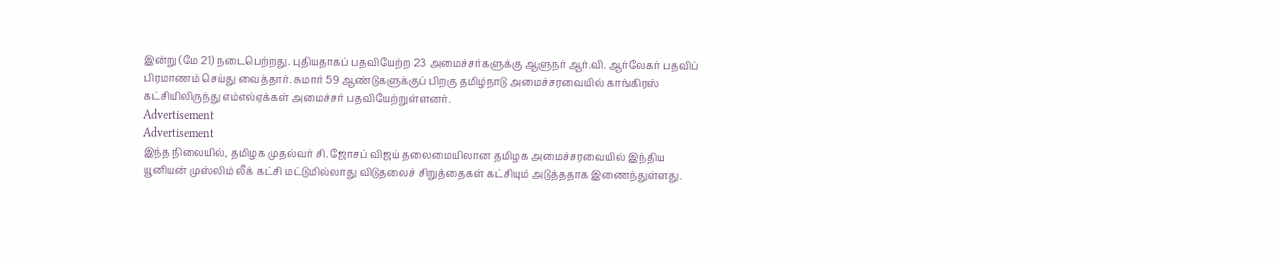இன்று (மே 21) நடைபெற்றது. புதியதாகப் பதவியேற்ற 23 அமைச்சர்களுக்கு ஆளுநர் ஆர்.வி. ஆர்லேகர் பதவிப் பிரமாணம் செய்து வைத்தார். சுமார் 59 ஆண்டுகளுக்குப் பிறகு தமிழ்நாடு அமைச்சரவையில் காங்கிரஸ் கட்சியிலிருந்து எம்எல்ஏக்கள் அமைச்சர் பதவியேற்றுள்ளனர்.
Advertisement
Advertisement
இந்த நிலையில், தமிழக முதல்வர் சி. ஜோசப் விஜய் தலைமையிலான தமிழக அமைச்சரவையில் இந்திய யூனியன் முஸ்லிம் லீக் கட்சி மட்டுமில்லாது விடுதலைச் சிறுத்தைகள் கட்சியும் அடுத்ததாக இணைந்துள்ளது.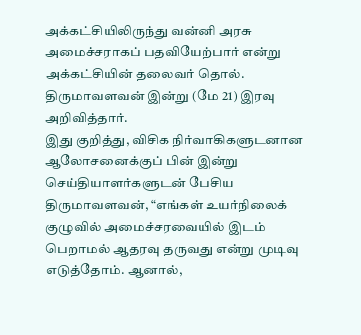அக்கட்சியிலிருந்து வன்னி அரசு அமைச்சராகப் பதவியேற்பார் என்று அக்கட்சியின் தலைவர் தொல். திருமாவளவன் இன்று (மே 21) இரவு அறிவித்தார்.
இது குறித்து, விசிக நிர்வாகிகளுடனான ஆலோசனைக்குப் பின் இன்று செய்தியாளர்களுடன் பேசிய திருமாவளவன், “எங்கள் உயர்நிலைக் குழுவில் அமைச்சரவையில் இடம் பெறாமல் ஆதரவு தருவது என்று முடிவு எடுத்தோம். ஆனால்,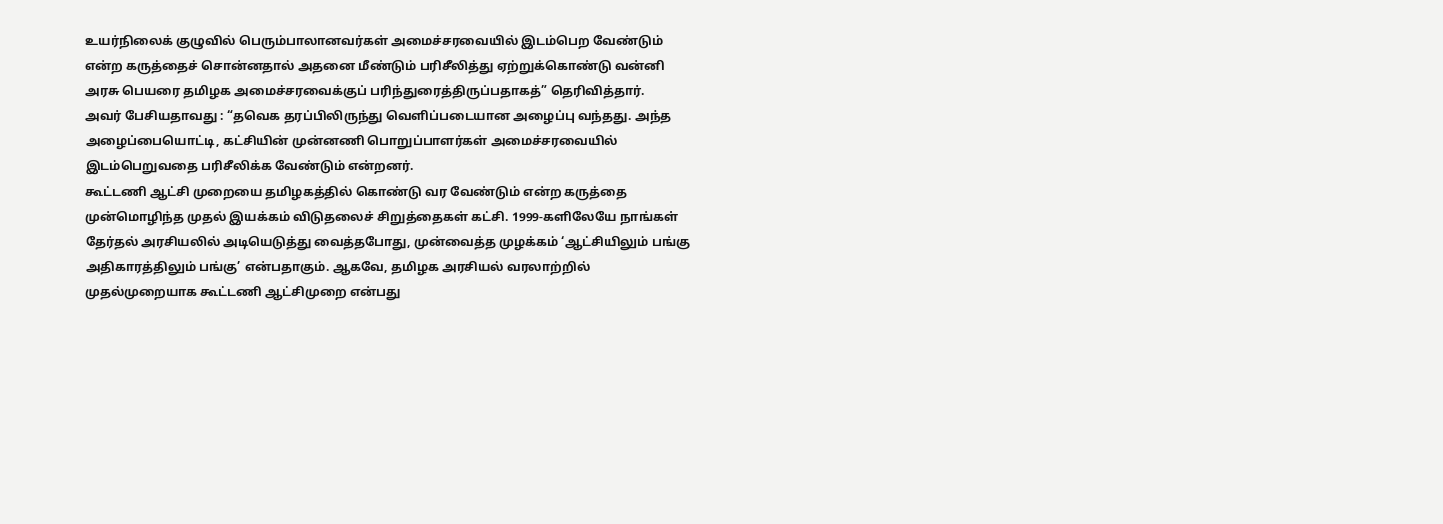உயர்நிலைக் குழுவில் பெரும்பாலானவர்கள் அமைச்சரவையில் இடம்பெற வேண்டும் என்ற கருத்தைச் சொன்னதால் அதனை மீண்டும் பரிசீலித்து ஏற்றுக்கொண்டு வன்னி அரசு பெயரை தமிழக அமைச்சரவைக்குப் பரிந்துரைத்திருப்பதாகத்” தெரிவித்தார்.
அவர் பேசியதாவது : “தவெக தரப்பிலிருந்து வெளிப்படையான அழைப்பு வந்தது. அந்த அழைப்பையொட்டி, கட்சியின் முன்னணி பொறுப்பாளர்கள் அமைச்சரவையில் இடம்பெறுவதை பரிசீலிக்க வேண்டும் என்றனர்.
கூட்டணி ஆட்சி முறையை தமிழகத்தில் கொண்டு வர வேண்டும் என்ற கருத்தை முன்மொழிந்த முதல் இயக்கம் விடுதலைச் சிறுத்தைகள் கட்சி. 1999-களிலேயே நாங்கள் தேர்தல் அரசியலில் அடியெடுத்து வைத்தபோது, முன்வைத்த முழக்கம் ‘ஆட்சியிலும் பங்கு அதிகாரத்திலும் பங்கு’ என்பதாகும். ஆகவே, தமிழக அரசியல் வரலாற்றில் முதல்முறையாக கூட்டணி ஆட்சிமுறை என்பது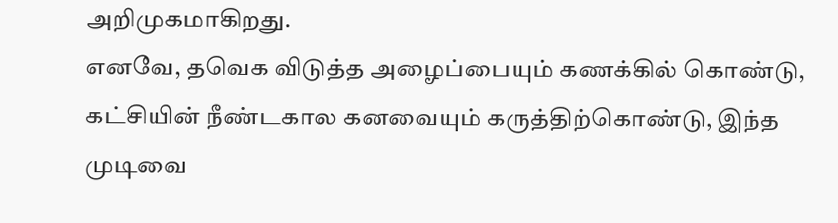அறிமுகமாகிறது.
எனவே, தவெக விடுத்த அழைப்பையும் கணக்கில் கொண்டு, கட்சியின் நீண்டகால கனவையும் கருத்திற்கொண்டு, இந்த முடிவை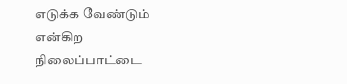எடுக்க வேண்டும் என்கிற நிலைப்பாட்டை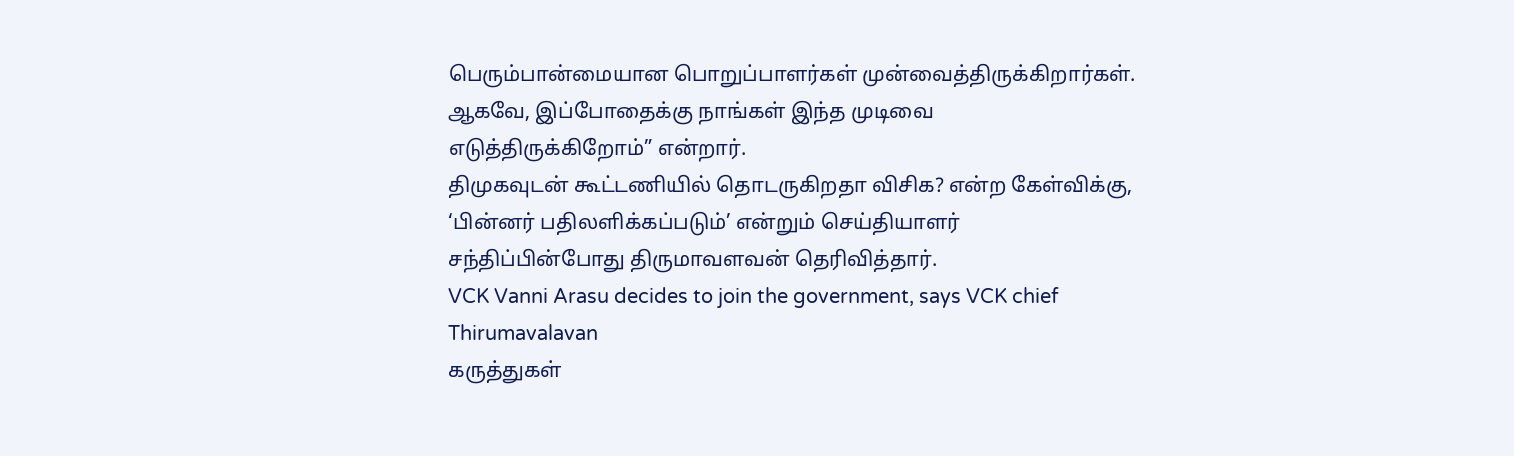பெரும்பான்மையான பொறுப்பாளர்கள் முன்வைத்திருக்கிறார்கள். ஆகவே, இப்போதைக்கு நாங்கள் இந்த முடிவை எடுத்திருக்கிறோம்” என்றார்.
திமுகவுடன் கூட்டணியில் தொடருகிறதா விசிக? என்ற கேள்விக்கு, ‘பின்னர் பதிலளிக்கப்படும்’ என்றும் செய்தியாளர் சந்திப்பின்போது திருமாவளவன் தெரிவித்தார்.
VCK Vanni Arasu decides to join the government, says VCK chief Thirumavalavan
கருத்துகள்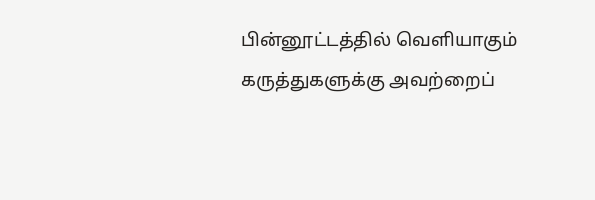பின்னூட்டத்தில் வெளியாகும் கருத்துகளுக்கு அவற்றைப்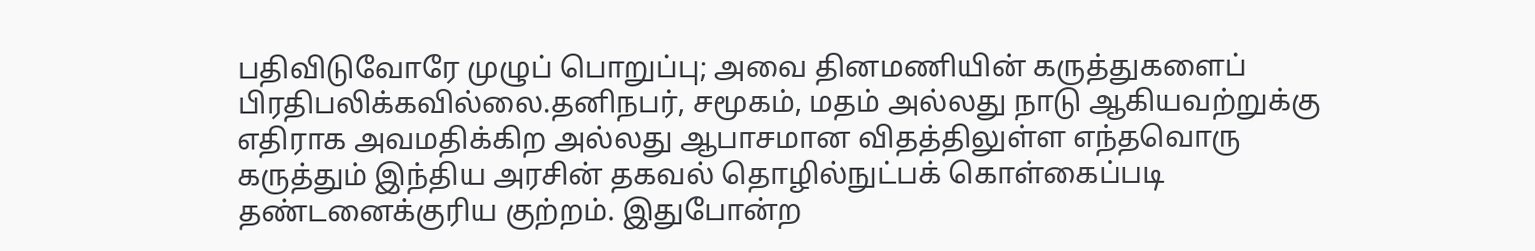பதிவிடுவோரே முழுப் பொறுப்பு; அவை தினமணியின் கருத்துகளைப் பிரதிபலிக்கவில்லை.தனிநபர், சமூகம், மதம் அல்லது நாடு ஆகியவற்றுக்கு எதிராக அவமதிக்கிற அல்லது ஆபாசமான விதத்திலுள்ள எந்தவொரு கருத்தும் இந்திய அரசின் தகவல் தொழில்நுட்பக் கொள்கைப்படி தண்டனைக்குரிய குற்றம். இதுபோன்ற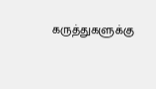கருத்துகளுக்கு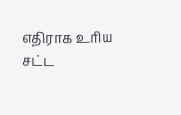எதிராக உரிய சட்ட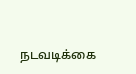நடவடிக்கை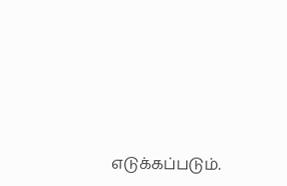எடுக்கப்படும்.